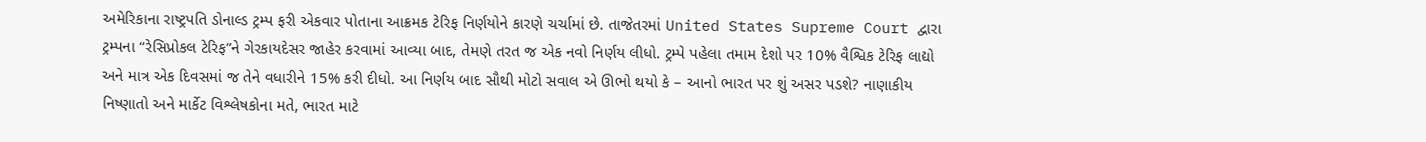અમેરિકાના રાષ્ટ્રપતિ ડોનાલ્ડ ટ્રમ્પ ફરી એકવાર પોતાના આક્રમક ટેરિફ નિર્ણયોને કારણે ચર્ચામાં છે. તાજેતરમાં United States Supreme Court દ્વારા ટ્રમ્પના “રેસિપ્રોકલ ટેરિફ”ને ગેરકાયદેસર જાહેર કરવામાં આવ્યા બાદ, તેમણે તરત જ એક નવો નિર્ણય લીધો. ટ્રમ્પે પહેલા તમામ દેશો પર 10% વૈશ્વિક ટેરિફ લાદ્યો અને માત્ર એક દિવસમાં જ તેને વધારીને 15% કરી દીધો. આ નિર્ણય બાદ સૌથી મોટો સવાલ એ ઊભો થયો કે – આનો ભારત પર શું અસર પડશે? નાણાકીય નિષ્ણાતો અને માર્કેટ વિશ્લેષકોના મતે, ભારત માટે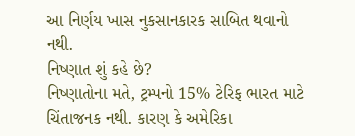આ નિર્ણય ખાસ નુકસાનકારક સાબિત થવાનો નથી.
નિષ્ણાત શું કહે છે?
નિષ્ણાતોના મતે, ટ્રમ્પનો 15% ટેરિફ ભારત માટે ચિંતાજનક નથી. કારણ કે અમેરિકા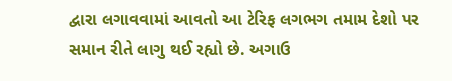દ્વારા લગાવવામાં આવતો આ ટેરિફ લગભગ તમામ દેશો પર સમાન રીતે લાગુ થઈ રહ્યો છે. અગાઉ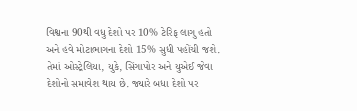વિશ્વના 90થી વધુ દેશો પર 10% ટેરિફ લાગુ હતો અને હવે મોટાભાગના દેશો 15% સુધી પહોંચી જશે. તેમાં ઓસ્ટ્રેલિયા, યુકે, સિંગાપોર અને યુએઈ જેવા દેશોનો સમાવેશ થાય છે. જ્યારે બધા દેશો પર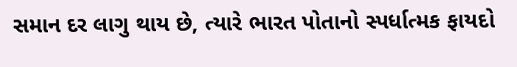સમાન દર લાગુ થાય છે, ત્યારે ભારત પોતાનો સ્પર્ધાત્મક ફાયદો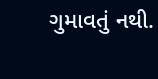ગુમાવતું નથી.